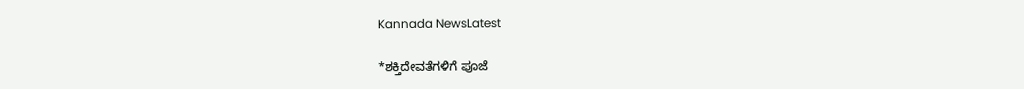Kannada NewsLatest

*ಶಕ್ತಿದೇವತೆಗಳಿಗೆ ಪೂಜೆ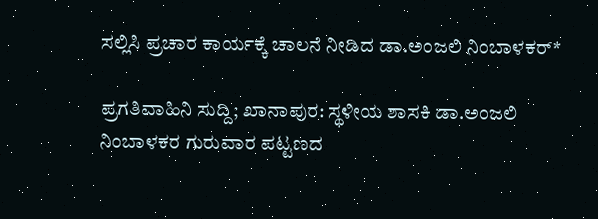ಸಲ್ಲಿಸಿ ಪ್ರಚಾರ ಕಾರ್ಯಕ್ಕೆ ಚಾಲನೆ ನೀಡಿದ ಡಾ.ಅಂಜಲಿ ನಿಂಬಾಳಕರ್*

ಪ್ರಗತಿವಾಹಿನಿ ಸುದ್ದಿ; ಖಾನಾಪುರ: ಸ್ಥಳೀಯ ಶಾಸಕಿ ಡಾ.ಅಂಜಲಿ ನಿಂಬಾಳಕರ ಗುರುವಾರ ಪಟ್ಟಣದ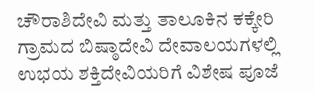ಚೌರಾಶಿದೇವಿ ಮತ್ತು ತಾಲೂಕಿನ ಕಕ್ಕೇರಿ ಗ್ರಾಮದ ಬಿಷ್ಠಾದೇವಿ ದೇವಾಲಯಗಳಲ್ಲಿ ಉಭಯ ಶಕ್ತಿದೇವಿಯರಿಗೆ ವಿಶೇಷ ಪೂಜೆ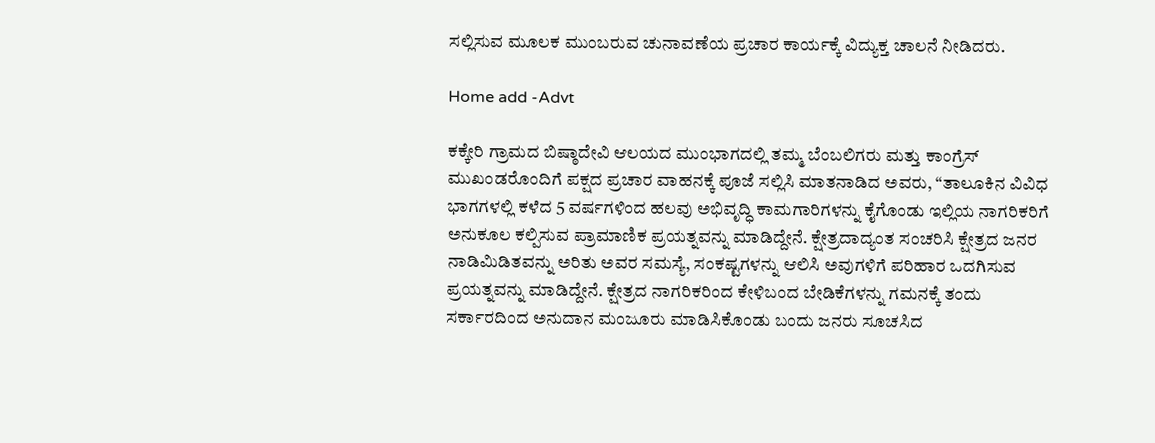ಸಲ್ಲಿಸುವ ಮೂಲಕ ಮುಂಬರುವ ಚುನಾವಣೆಯ ಪ್ರಚಾರ ಕಾರ್ಯಕ್ಕೆ ವಿದ್ಯುಕ್ತ ಚಾಲನೆ ನೀಡಿದರು.

Home add -Advt

ಕಕ್ಕೇರಿ ಗ್ರಾಮದ ಬಿಷ್ಠಾದೇವಿ ಆಲಯದ ಮುಂಭಾಗದಲ್ಲಿ ತಮ್ಮ ಬೆಂಬಲಿಗರು ಮತ್ತು ಕಾಂಗ್ರೆಸ್ ಮುಖಂಡರೊಂದಿಗೆ ಪಕ್ಷದ ಪ್ರಚಾರ ವಾಹನಕ್ಕೆ ಪೂಜೆ ಸಲ್ಲಿಸಿ ಮಾತನಾಡಿದ ಅವರು, “ತಾಲೂಕಿನ ವಿವಿಧ ಭಾಗಗಳಲ್ಲಿ ಕಳೆದ 5 ವರ್ಷಗಳಿಂದ ಹಲವು ಅಭಿವೃದ್ಧಿ ಕಾಮಗಾರಿಗಳನ್ನು ಕೈಗೊಂಡು ಇಲ್ಲಿಯ ನಾಗರಿಕರಿಗೆ ಅನುಕೂಲ ಕಲ್ಪಿಸುವ ಪ್ರಾಮಾಣಿಕ ಪ್ರಯತ್ನವನ್ನು ಮಾಡಿದ್ದೇನೆ. ಕ್ಷೇತ್ರದಾದ್ಯಂತ ಸಂಚರಿಸಿ ಕ್ಷೇತ್ರದ ಜನರ ನಾಡಿಮಿಡಿತವನ್ನು ಅರಿತು ಅವರ ಸಮಸ್ಯೆ, ಸಂಕಷ್ಟಗಳನ್ನು ಆಲಿಸಿ ಅವುಗಳಿಗೆ ಪರಿಹಾರ ಒದಗಿಸುವ ಪ್ರಯತ್ನವನ್ನು ಮಾಡಿದ್ದೇನೆ. ಕ್ಷೇತ್ರದ ನಾಗರಿಕರಿಂದ ಕೇಳಿಬಂದ ಬೇಡಿಕೆಗಳನ್ನು ಗಮನಕ್ಕೆ ತಂದು ಸರ್ಕಾರದಿಂದ ಅನುದಾನ ಮಂಜೂರು ಮಾಡಿಸಿಕೊಂಡು ಬಂದು ಜನರು ಸೂಚಸಿದ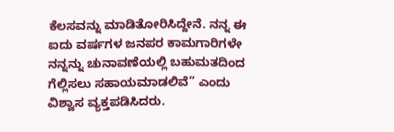ಕೆಲಸವನ್ನು ಮಾಡಿತೋರಿಸಿದ್ದೇನೆ. ನನ್ನ ಈ ಐದು ವರ್ಷಗಳ ಜನಪರ ಕಾಮಗಾರಿಗಳೇ ನನ್ನನ್ನು ಚುನಾವಣೆಯಲ್ಲಿ ಬಹುಮತದಿಂದ ಗೆಲ್ಲಿಸಲು ಸಹಾಯಮಾಡಲಿವೆ” ಎಂದು ವಿಶ್ವಾಸ ವ್ಯಕ್ತಪಡಿಸಿದರು.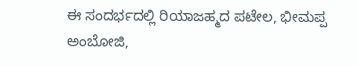ಈ ಸಂದರ್ಭದಲ್ಲಿ ರಿಯಾಜಹ್ಮದ ಪಟೇಲ, ಭೀಮಪ್ಪ ಅಂಬೋಜಿ,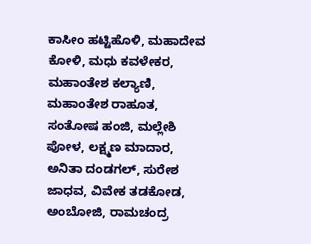ಕಾಸೀಂ ಹಟ್ಟಿಹೊಳಿ, ಮಹಾದೇವ ಕೋಳಿ, ಮಧು ಕವಳೇಕರ, ಮಹಾಂತೇಶ ಕಲ್ಯಾಣಿ, ಮಹಾಂತೇಶ ರಾಹೂತ, ಸಂತೋಷ ಹಂಜಿ, ಮಲ್ಲೇಶಿ ಪೋಳ, ಲಕ್ಷ್ಮಣ ಮಾದಾರ, ಅನಿತಾ ದಂಡಗಲ್, ಸುರೇಶ ಜಾಧವ, ವಿವೇಕ ತಡಕೋಡ, ಅಂಬೋಜಿ, ರಾಮಚಂದ್ರ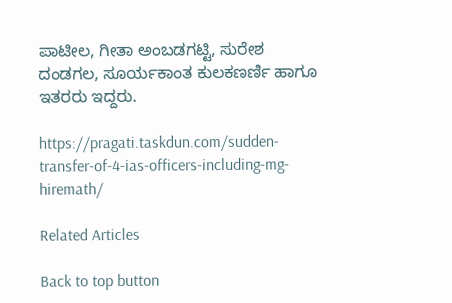ಪಾಟೀಲ, ಗೀತಾ ಅಂಬಡಗಟ್ಟಿ, ಸುರೇಶ ದಂಡಗಲ, ಸೂರ್ಯಕಾಂತ ಕುಲಕಣರ್ಣಿ ಹಾಗೂ ಇತರರು ಇದ್ದರು.

https://pragati.taskdun.com/sudden-transfer-of-4-ias-officers-including-mg-hiremath/

Related Articles

Back to top button